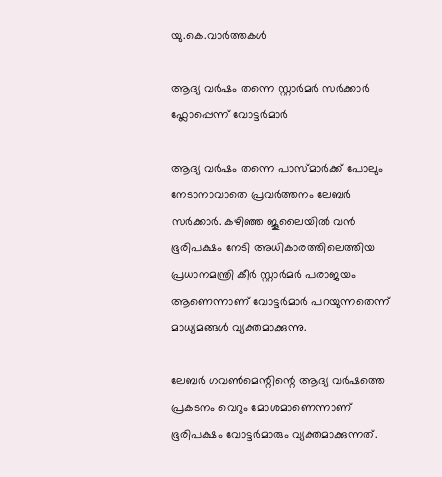യു.കെ.വാര്‍ത്തകള്‍

ആദ്യ വര്‍ഷം തന്നെ സ്റ്റാര്‍മര്‍ സര്‍ക്കാര്‍ ഫ്ലോപ്പെന്ന് വോട്ടര്‍മാര്‍

ആദ്യ വര്‍ഷം തന്നെ പാസ്‌മാര്‍ക്ക് പോലും നേടാനാവാതെ പ്രവര്‍ത്തനം ലേബര്‍ സര്‍ക്കാര്‍. കഴിഞ്ഞ ജൂലൈയില്‍ വന്‍ ഭൂരിപക്ഷം നേടി അധികാരത്തിലെത്തിയ പ്രധാനമന്ത്രി കീര്‍ സ്റ്റാര്‍മര്‍ പരാജയം ആണെന്നാണ് വോട്ടര്‍മാര്‍ പറയുന്നതെന്ന് മാധ്യമങ്ങള്‍ വ്യക്തമാക്കുന്നു.

ലേബര്‍ ഗവണ്‍മെന്റിന്റെ ആദ്യ വര്‍ഷത്തെ പ്രകടനം വെറും മോശമാണെന്നാണ് ഭൂരിപക്ഷം വോട്ടര്‍മാരും വ്യക്തമാക്കുന്നത്.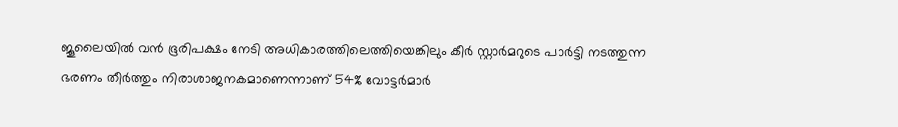ജൂലൈയില്‍ വന്‍ ഭൂരിപക്ഷം നേടി അധികാരത്തിലെത്തിയെങ്കിലും കീര്‍ സ്റ്റാര്‍മറുടെ പാര്‍ട്ടി നടത്തുന്ന ഭരണം തീര്‍ത്തും നിരാശാജനകമാണെന്നാണ് 54% വോട്ടര്‍മാര്‍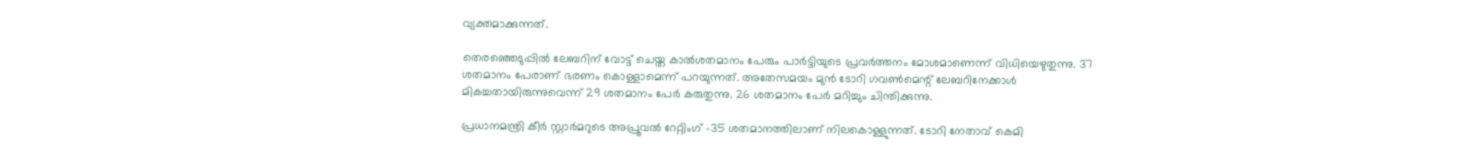വ്യക്തമാക്കുന്നത്.

തെരഞ്ഞെടുപ്പില്‍ ലേബറിന് വോട്ട് ചെയ്ത കാല്‍ശതമാനം പേരും പാര്‍ട്ടിയുടെ പ്രവര്‍ത്തനം മോശമാണെന്ന് വിധിയെഴുതുന്നു. 37 ശതമാനം പേരാണ് ഭരണം കൊള്ളാമെന്ന് പറയുന്നത്. അതേസമയം മുന്‍ ടോറി ഗവണ്‍മെന്റ് ലേബറിനേക്കാള്‍ മികച്ചതായിരുന്നുവെന്ന് 29 ശതമാനം പേര്‍ കരുതുന്നു. 26 ശതമാനം പേര്‍ മറിച്ചും ചിന്തിക്കുന്നു.

പ്രധാനമന്ത്രി കീര്‍ സ്റ്റാര്‍മറുടെ അപ്രൂവല്‍ റേറ്റിംഗ് -35 ശതമാനത്തിലാണ് നിലകൊള്ളുന്നത്. ടോറി നേതാവ് കെമി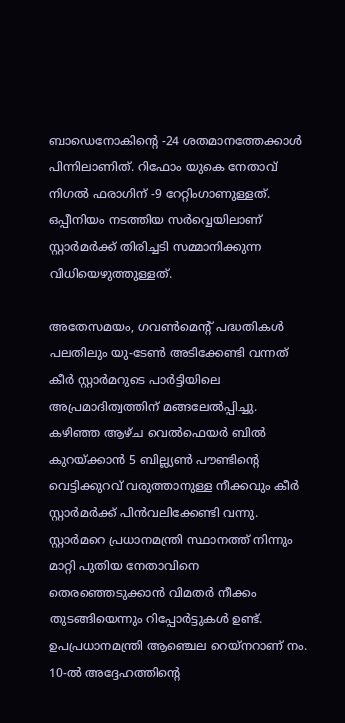ബാഡെനോകിന്റെ -24 ശതമാനത്തേക്കാള്‍ പിന്നിലാണിത്. റിഫോം യുകെ നേതാവ് നിഗല്‍ ഫരാഗിന് -9 റേറ്റിംഗാണുള്ളത്. ഒപ്പീനിയം നടത്തിയ സര്‍വ്വെയിലാണ് സ്റ്റാര്‍മര്‍ക്ക് തിരിച്ചടി സമ്മാനിക്കുന്ന വിധിയെഴുത്തുള്ളത്.

അതേസമയം, ഗവണ്‍മെന്റ് പദ്ധതികള്‍ പലതിലും യു-ടേണ്‍ അടിക്കേണ്ടി വന്നത് കീര്‍ സ്റ്റാര്‍മറുടെ പാര്‍ട്ടിയിലെ അപ്രമാദിത്വത്തിന് മങ്ങലേല്‍പ്പിച്ചു. കഴിഞ്ഞ ആഴ്ച വെല്‍ഫെയര്‍ ബില്‍ കുറയ്ക്കാന്‍ 5 ബില്ല്യണ്‍ പൗണ്ടിന്റെ വെട്ടിക്കുറവ് വരുത്താനുള്ള നീക്കവും കീര്‍ സ്റ്റാര്‍മര്‍ക്ക് പിന്‍വലിക്കേണ്ടി വന്നു. സ്റ്റാര്‍മറെ പ്രധാനമന്ത്രി സ്ഥാനത്ത് നിന്നും മാറ്റി പുതിയ നേതാവിനെ തെരഞ്ഞെടുക്കാന്‍ വിമതര്‍ നീക്കം തുടങ്ങിയെന്നും റിപ്പോര്‍ട്ടുകള്‍ ഉണ്ട്. ഉപപ്രധാനമന്ത്രി ആഞ്ചെല റെയ്‌നറാണ് നം. 10-ല്‍ അദ്ദേഹത്തിന്റെ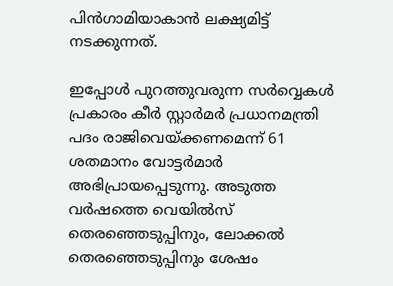പിന്‍ഗാമിയാകാന്‍ ലക്ഷ്യമിട്ട് നടക്കുന്നത്.

ഇപ്പോള്‍ പുറത്തുവരുന്ന സര്‍വ്വെകള്‍ പ്രകാരം കീര്‍ സ്റ്റാര്‍മര്‍ പ്രധാനമന്ത്രി പദം രാജിവെയ്ക്കണമെന്ന് 61 ശതമാനം വോട്ടര്‍മാര്‍ അഭിപ്രായപ്പെടുന്നു. അടുത്ത വര്‍ഷത്തെ വെയില്‍സ് തെരഞ്ഞെടുപ്പിനും, ലോക്കല്‍ തെരഞ്ഞെടുപ്പിനും ശേഷം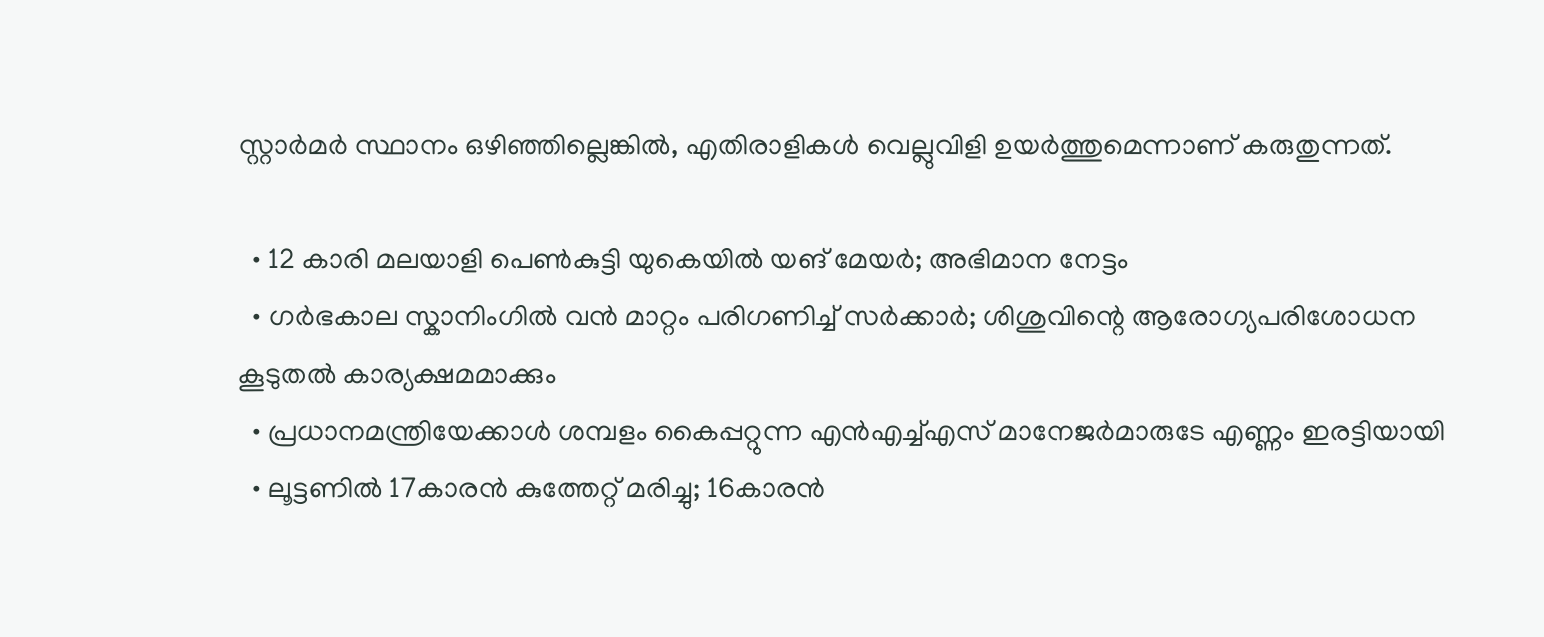സ്റ്റാര്‍മര്‍ സ്ഥാനം ഒഴിഞ്ഞില്ലെങ്കില്‍, എതിരാളികള്‍ വെല്ലുവിളി ഉയര്‍ത്തുമെന്നാണ് കരുതുന്നത്.

  • 12 കാരി മലയാളി പെണ്‍കുട്ടി യുകെയില്‍ യങ് മേയര്‍; അഭിമാന നേട്ടം
  • ഗര്‍ഭകാല സ്കാനിംഗില്‍ വന്‍ മാറ്റം പരിഗണിച്ച് സര്‍ക്കാര്‍; ശിശുവിന്റെ ആരോഗ്യപരിശോധന കൂടുതല്‍ കാര്യക്ഷമമാക്കും
  • പ്രധാനമന്ത്രിയേക്കാള്‍ ശമ്പളം കൈപ്പറ്റുന്ന എന്‍എച്ച്എസ് മാനേജര്‍മാരുടേ എണ്ണം ഇരട്ടിയായി
  • ലൂട്ടണില്‍ 17കാരന്‍ കുത്തേറ്റ് മരിച്ചു; 16കാരന്‍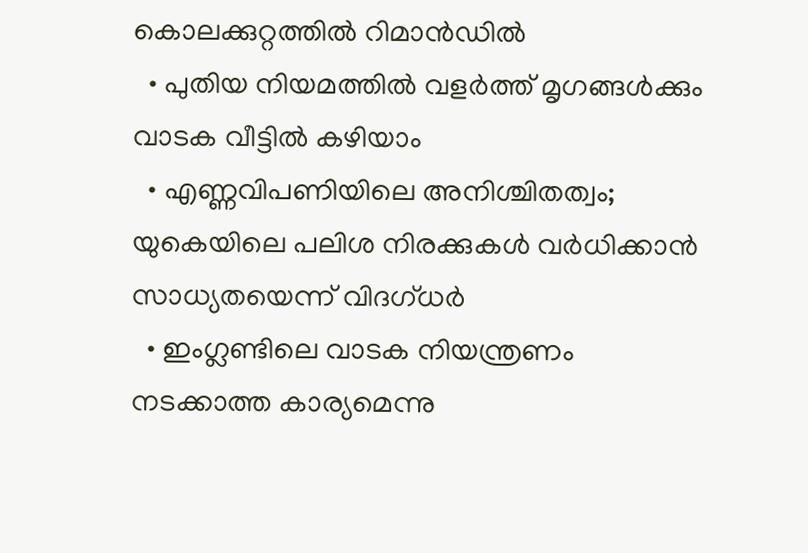കൊലക്കുറ്റത്തില്‍ റിമാന്‍ഡില്‍
  • പുതിയ നിയമത്തില്‍ വളര്‍ത്ത് മൃഗങ്ങള്‍ക്കും വാടക വീട്ടില്‍ കഴിയാം
  • എണ്ണവിപണിയിലെ അനിശ്ചിതത്വം; യുകെയിലെ പലിശ നിരക്കുകള്‍ വര്‍ധിക്കാന്‍ സാധ്യതയെന്ന് വിദഗ്ധര്‍
  • ഇംഗ്ലണ്ടിലെ വാടക നിയന്ത്രണം നടക്കാത്ത കാര്യമെന്നു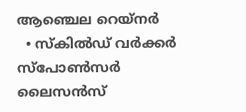ആഞ്ചെല റെയ്‌നര്‍
  • സ്‌കില്‍ഡ് വര്‍ക്കര്‍ സ്‌പോണ്‍സര്‍ ലൈസന്‍സ്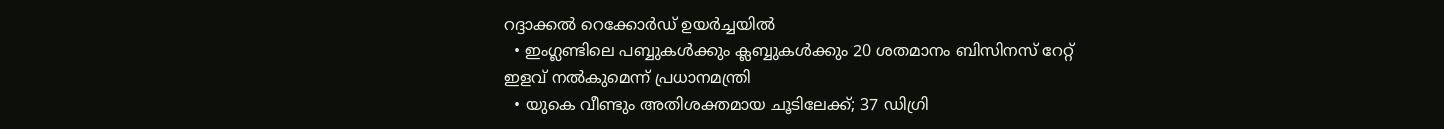റദ്ദാക്കല്‍ റെക്കോര്‍ഡ് ഉയര്‍ച്ചയില്‍
  • ഇംഗ്ലണ്ടിലെ പബ്ബുകള്‍ക്കും ക്ലബ്ബുകള്‍ക്കും 20 ശതമാനം ബിസിനസ് റേറ്റ് ഇളവ് നല്‍കുമെന്ന് പ്രധാനമന്ത്രി
  • യുകെ വീണ്ടും അതിശക്തമായ ചൂടിലേക്ക്; 37 ഡിഗ്രി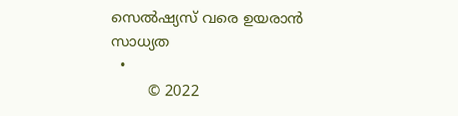സെല്‍ഷ്യസ് വരെ ഉയരാന്‍ സാധ്യത
  •
        © 2022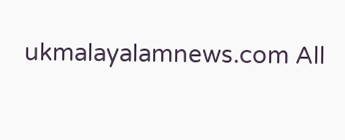ukmalayalamnews.com All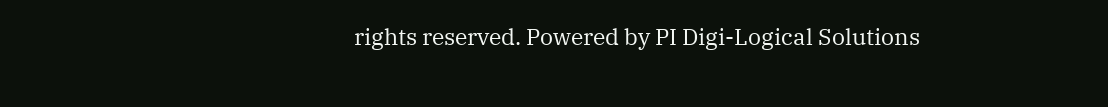rights reserved. Powered by PI Digi-Logical Solutions